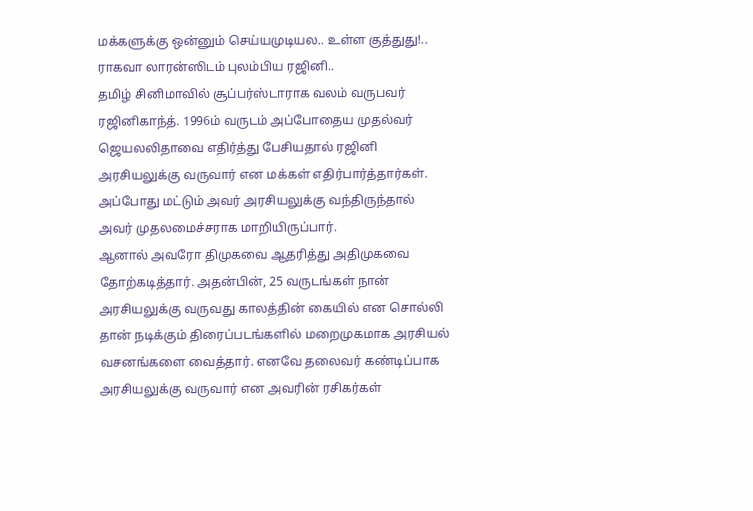மக்களுக்கு ஒன்னும் செய்யமுடியல.. உள்ள குத்துது!.. ராகவா லாரன்ஸிடம் புலம்பிய ரஜினி..
தமிழ் சினிமாவில் சூப்பர்ஸ்டாராக வலம் வருபவர் ரஜினிகாந்த். 1996ம் வருடம் அப்போதைய முதல்வர் ஜெயலலிதாவை எதிர்த்து பேசியதால் ரஜினி அரசியலுக்கு வருவார் என மக்கள் எதிர்பார்த்தார்கள். அப்போது மட்டும் அவர் அரசியலுக்கு வந்திருந்தால் அவர் முதலமைச்சராக மாறியிருப்பார்.
ஆனால் அவரோ திமுகவை ஆதரித்து அதிமுகவை தோற்கடித்தார். அதன்பின், 25 வருடங்கள் நான் அரசியலுக்கு வருவது காலத்தின் கையில் என சொல்லி தான் நடிக்கும் திரைப்படங்களில் மறைமுகமாக அரசியல் வசனங்களை வைத்தார். எனவே தலைவர் கண்டிப்பாக அரசியலுக்கு வருவார் என அவரின் ரசிகர்கள்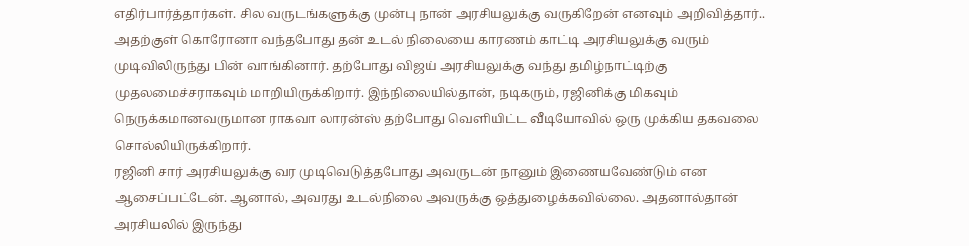எதிர்பார்த்தார்கள். சில வருடங்களுக்கு முன்பு நான் அரசியலுக்கு வருகிறேன் எனவும் அறிவித்தார்..
அதற்குள் கொரோனா வந்தபோது தன் உடல் நிலையை காரணம் காட்டி அரசியலுக்கு வரும் முடிவிலிருந்து பின் வாங்கினார். தற்போது விஜய் அரசியலுக்கு வந்து தமிழ்நாட்டிற்கு முதலமைச்சராகவும் மாறியிருக்கிறார். இந்நிலையில்தான், நடிகரும், ரஜினிக்கு மிகவும் நெருக்கமானவருமான ராகவா லாரன்ஸ் தற்போது வெளியிட்ட வீடியோவில் ஒரு முக்கிய தகவலை சொல்லியிருக்கிறார்.
ரஜினி சார் அரசியலுக்கு வர முடிவெடுத்தபோது அவருடன் நானும் இணையவேண்டும் என ஆசைப்பட்டேன். ஆனால், அவரது உடல்நிலை அவருக்கு ஒத்துழைக்கவில்லை. அதனால்தான் அரசியலில் இருந்து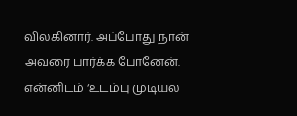விலகினார். அப்போது நான் அவரை பார்க்க போனேன். என்னிடம் ‘உடம்பு முடியல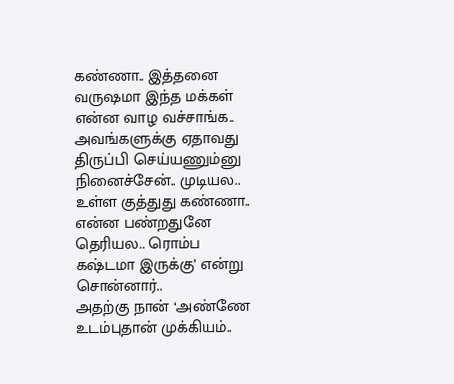கண்ணா.. இத்தனை வருஷமா இந்த மக்கள் என்ன வாழ வச்சாங்க.. அவங்களுக்கு ஏதாவது திருப்பி செய்யணும்னு நினைச்சேன்.. முடியல.. உள்ள குத்துது கண்ணா.. என்ன பண்றதுனே தெரியல.. ரொம்ப கஷ்டமா இருக்கு’ என்று சொன்னார்..
அதற்கு நான் ‘அண்ணே உடம்புதான் முக்கியம்..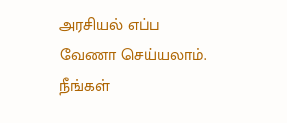அரசியல் எப்ப வேணா செய்யலாம். நீங்கள்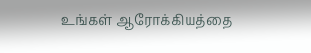உங்கள் ஆரோக்கியத்தை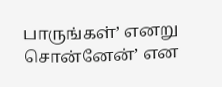பாருங்கள்’ எனறு சொன்னேன்’ என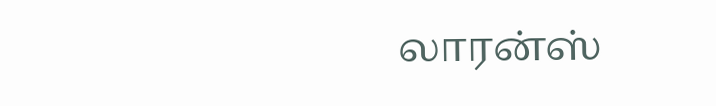லாரன்ஸ்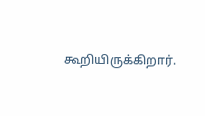கூறியிருக்கிறார்.